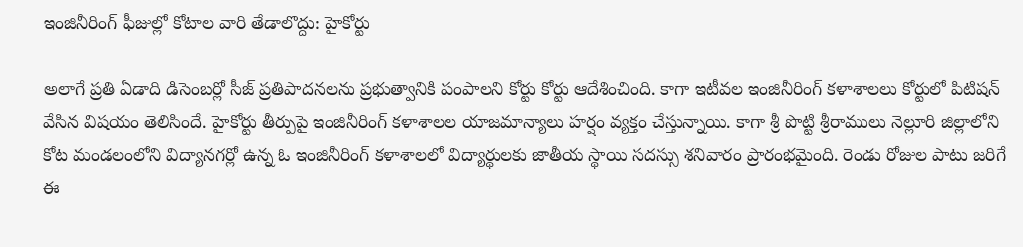ఇంజినీరింగ్ ఫీజుల్లో కోటాల వారి తేడాలొద్దు: హైకోర్టు

అలాగే ప్రతి ఏడాది డిసెంబర్లో సీజ్ ప్రతిపాదనలను ప్రభుత్వానికి పంపాలని కోర్టు కోర్టు ఆదేశించింది. కాగా ఇటీవల ఇంజినీరింగ్ కళాశాలలు కోర్టులో పిటిషన్ వేసిన విషయం తెలిసిందే. హైకోర్టు తీర్పుపై ఇంజినీరింగ్ కళాశాలల యాజమాన్యాలు హర్షం వ్యక్తం చేస్తున్నాయి. కాగా శ్రీ పొట్టి శ్రీరాములు నెల్లూరి జిల్లాలోని కోట మండలంలోని విద్యానగర్లో ఉన్న ఓ ఇంజినీరింగ్ కళాశాలలో విద్యార్థులకు జాతీయ స్థాయి సదస్సు శనివారం ప్రారంభమైంది. రెండు రోజుల పాటు జరిగే ఈ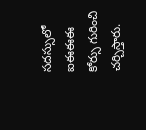సదస్సులో ఐఈఈఈ కోర్సు గురించి చర్చిస్తారు.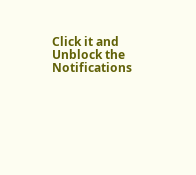Click it and Unblock the Notifications